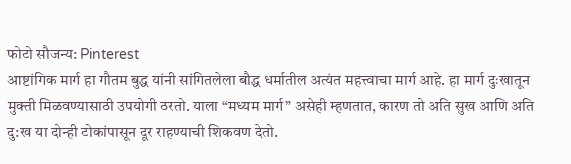फोटो सौजन्य: Pinterest
आष्टांगिक मार्ग हा गौतम बुद्ध यांनी सांगितलेला बौद्ध धर्मातील अत्यंत महत्त्वाचा मार्ग आहे. हा मार्ग दुःखातून मुक्ती मिळवण्यासाठी उपयोगी ठरतो. याला “मध्यम मार्ग” असेही म्हणतात, कारण तो अति सुख आणि अति दु:ख या दोन्ही टोकांपासून दूर राहण्याची शिकवण देतो.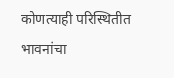कोणत्याही परिस्थितीत भावनांचा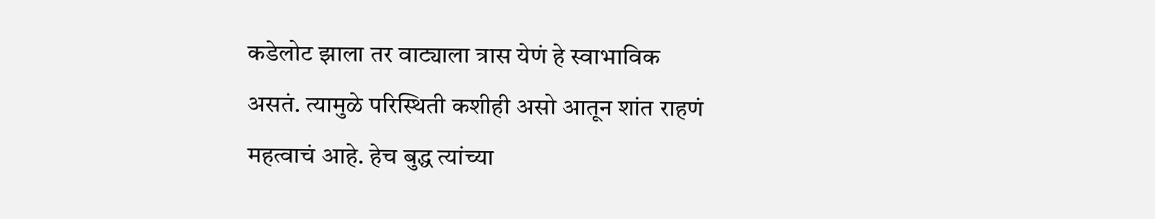कडेलोट झाला तर वाट्याला त्रास येणं हे स्वाभाविक असतं. त्यामुळे परिस्थिती कशीही असो आतून शांत राहणं महत्वाचं आहे. हेच बुद्ध त्यांच्या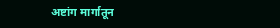अष्टांग मार्गातून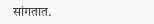सांगतात.